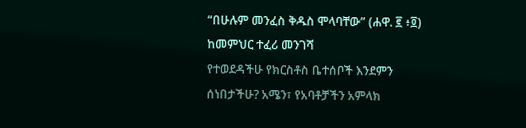“በሁሉም መንፈስ ቅዱስ ሞላባቸው” (ሐዋ. ፪ ፥፬)
ከመምህር ተፈሪ መንገሻ
የተወደዳችሁ የክርስቶስ ቤተሰቦች እንደምን ሰነበታችሁ? አሜን፣ የአባቶቻችን አምላክ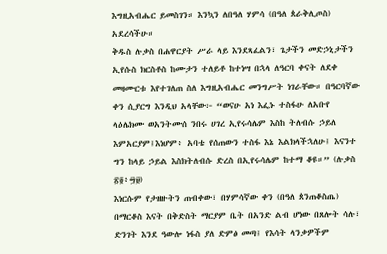እግዚአብሔር ይመስገን። እንኳን ለበዓለ ሃምሳ (በዓለ ጰራቅሊጦስ) አደረሳችሁ።
ቅዱስ ሉቃስ በሐዋርያት ሥራ ላይ እንደጻፈልን፣ ጌታችን መድኃኒታችን ኢየሱስ ክርስቶስ ከሙታን ተለይቶ ከተነሣ በኋላ ለዓርባ ቀናት ለደቀ መዛሙርቱ እየተገለጠ ስለ እግዚአብሔር መንግሥት ነገራቸው። በዓርባኛው ቀን ሲያርግ እንዲህ አላቸው፦ “ወናሁ አነ እፌኑ ተስፋሁ ለአቡየ ላዕሌክሙ ወአንትሙሰ ንበሩ ሀገረ ኢየሩሳሌም እስከ ትለብሱ ኃይለ እምአርያም፤እነሆም፥ አባቴ የሰጠውን ተስፋ እኔ እልክላችኋለሁ፤ እናንተ ግን ከላይ ኃይል እስክትለብሱ ድረስ በኢየሩሳሌም ከተማ ቆዩ።” (ሉቃስ ፳፬፥፵፱)
እነርሱም የታዘዙትን ጠብቀው፣ በሃምሳኛው ቀን (በዓለ ጰንጠቆስጤ) በማርቆስ እናት በቅድስት ማርያም ቤት በአንድ ልብ ሆነው በጸሎት ሳሉ፣ ድንገት እንደ ዓውሎ ነፋስ ያለ ድምፅ መጣ፤ የእሳት ላንቃዎችም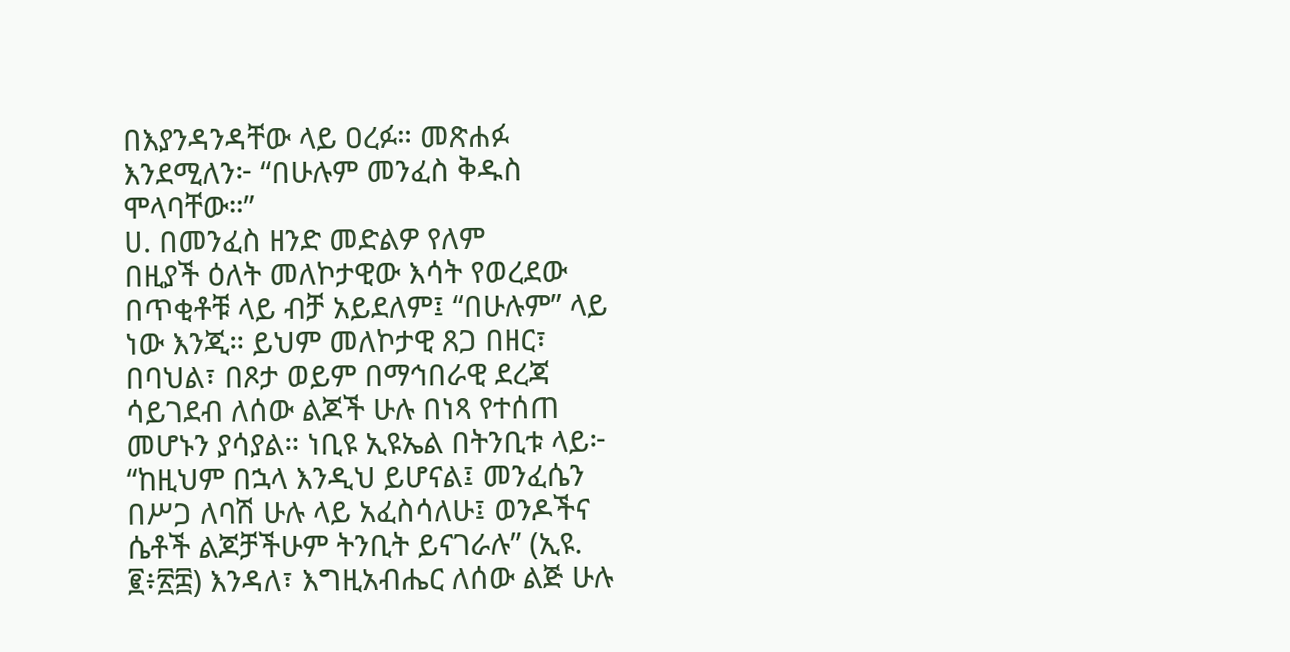በእያንዳንዳቸው ላይ ዐረፉ። መጽሐፉ እንደሚለን፦ “በሁሉም መንፈስ ቅዱስ ሞላባቸው።”
ሀ. በመንፈስ ዘንድ መድልዎ የለም
በዚያች ዕለት መለኮታዊው እሳት የወረደው በጥቂቶቹ ላይ ብቻ አይደለም፤ “በሁሉም” ላይ ነው እንጂ። ይህም መለኮታዊ ጸጋ በዘር፣ በባህል፣ በጾታ ወይም በማኅበራዊ ደረጃ ሳይገደብ ለሰው ልጆች ሁሉ በነጻ የተሰጠ መሆኑን ያሳያል። ነቢዩ ኢዩኤል በትንቢቱ ላይ፦ “ከዚህም በኋላ እንዲህ ይሆናል፤ መንፈሴን በሥጋ ለባሽ ሁሉ ላይ አፈስሳለሁ፤ ወንዶችና ሴቶች ልጆቻችሁም ትንቢት ይናገራሉ” (ኢዩ. ፪፥፳፰) እንዳለ፣ እግዚአብሔር ለሰው ልጅ ሁሉ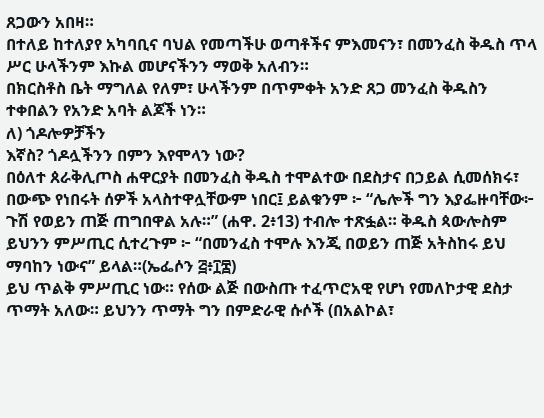ጸጋውን አበዛ።
በተለይ ከተለያየ አካባቢና ባህል የመጣችሁ ወጣቶችና ምእመናን፣ በመንፈስ ቅዱስ ጥላ ሥር ሁላችንም እኩል መሆናችንን ማወቅ አለብን።
በክርስቶስ ቤት ማግለል የለም፣ ሁላችንም በጥምቀት አንድ ጸጋ መንፈስ ቅዱስን ተቀበልን የአንድ አባት ልጆች ነን።
ለ) ጎዶሎዎቻችን
እኛስ? ጎዶሏችንን በምን እየሞላን ነው?
በዕለተ ጰራቅሊጦስ ሐዋርያት በመንፈስ ቅዱስ ተሞልተው በደስታና በኃይል ሲመሰክሩ፣ በውጭ የነበሩት ሰዎች አላስተዋሏቸውም ነበር፤ ይልቁንም ፦ “ሌሎች ግን እያፌዙባቸው፦ ጉሽ የወይን ጠጅ ጠግበዋል አሉ።” (ሐዋ. 2፥13) ተብሎ ተጽፏል። ቅዱስ ጳውሎስም ይህንን ምሥጢር ሲተረጉም ፦ “በመንፈስ ተሞሉ እንጂ በወይን ጠጅ አትስከሩ ይህ ማባከን ነውና” ይላል።(ኤፌሶን ፭፥፲፰)
ይህ ጥልቅ ምሥጢር ነው። የሰው ልጅ በውስጡ ተፈጥሮአዊ የሆነ የመለኮታዊ ደስታ ጥማት አለው። ይህንን ጥማት ግን በምድራዊ ሱሶች (በአልኮል፣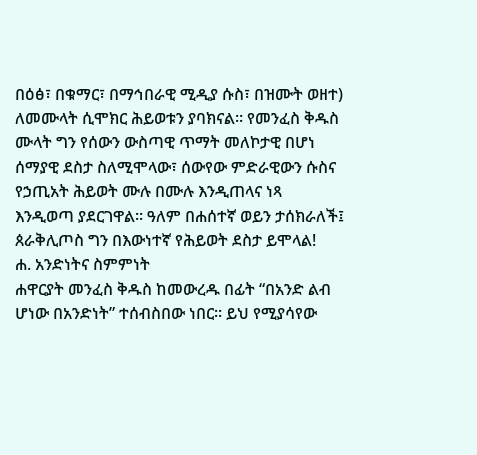በዕፅ፣ በቁማር፣ በማኅበራዊ ሚዲያ ሱስ፣ በዝሙት ወዘተ) ለመሙላት ሲሞክር ሕይወቱን ያባክናል። የመንፈስ ቅዱስ ሙላት ግን የሰውን ውስጣዊ ጥማት መለኮታዊ በሆነ ሰማያዊ ደስታ ስለሚሞላው፣ ሰውየው ምድራዊውን ሱስና የኃጢአት ሕይወት ሙሉ በሙሉ እንዲጠላና ነጻ እንዲወጣ ያደርገዋል። ዓለም በሐሰተኛ ወይን ታሰክራለች፤ ጰራቅሊጦስ ግን በእውነተኛ የሕይወት ደስታ ይሞላል!
ሐ. አንድነትና ስምምነት
ሐዋርያት መንፈስ ቅዱስ ከመውረዱ በፊት “በአንድ ልብ ሆነው በአንድነት” ተሰብስበው ነበር። ይህ የሚያሳየው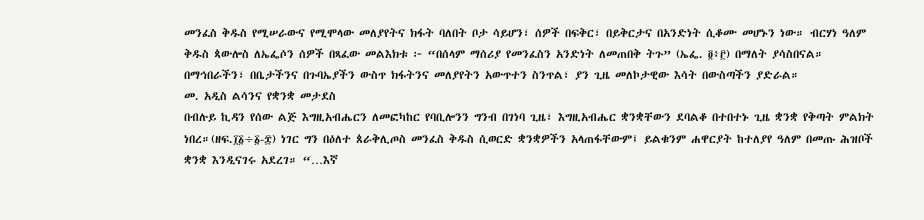መንፈስ ቅዱስ የሚሠራውና የሚሞላው መለያየትና ክፋት ባለበት ቦታ ሳይሆን፣ ሰዎች በፍቅር፣ በይቅርታና በአንድነት ሲቆሙ መሆኑን ነው። ብርሃነ ዓለም ቅዱስ ጳውሎስ ለኤፌሶን ሰዎች በጻፈው መልእክቱ ፦ “በሰላም ማሰሪያ የመንፈስን አንድነት ለመጠበቅ ትጉ” (ኤፌ. ፬፥፫) በማለት ያሳስበናል። በማኅበራችን፣ በቤታችንና በጉባኤያችን ውስጥ ክፋትንና መለያየትን አውጥተን ስንጥል፣ ያን ጊዜ መለኮታዊው እሳት በውስጣችን ያድራል።
መ. አዲስ ልሳንና የቋንቋ መታደስ
በብሉይ ኪዳን የሰው ልጅ እግዚአብሔርን ለመፎካከር የባቢሎንን ግንብ በገነባ ጊዜ፣ እግዚአብሔር ቋንቋቸውን ደባልቆ በተበተኑ ጊዜ ቋንቋ የቅጣት ምልክት ነበረ።(ዘፍ.፲፩÷፩-፰) ነገር ግን በዕለተ ጰራቅሊጦስ መንፈስ ቅዱስ ሲወርድ ቋንቋዎችን አላጠፋቸውም፤ ይልቁንም ሐዋርያት ከተለያየ ዓለም በመጡ ሕዝቦች ቋንቋ እንዲናገሩ አደረገ። “…እኛ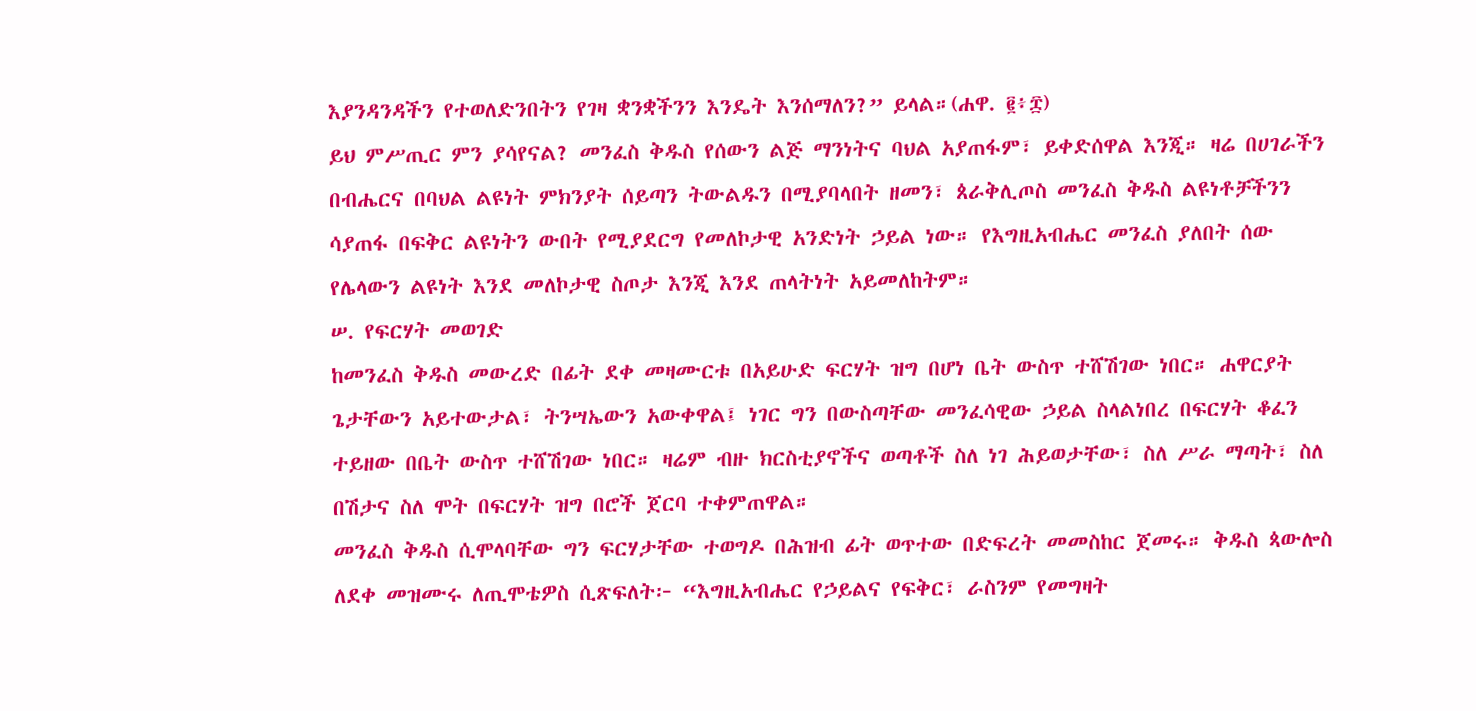እያንዳንዳችን የተወለድንበትን የገዛ ቋንቋችንን እንዴት እንሰማለን?” ይላል።(ሐዋ. ፪፥፰)
ይህ ምሥጢር ምን ያሳየናል? መንፈስ ቅዱስ የሰውን ልጅ ማንነትና ባህል አያጠፋም፣ ይቀድሰዋል እንጂ። ዛሬ በሀገራችን በብሔርና በባህል ልዩነት ምክንያት ሰይጣን ትውልዱን በሚያባላበት ዘመን፣ ጰራቅሊጦስ መንፈስ ቅዱስ ልዩነቶቻችንን ሳያጠፋ በፍቅር ልዩነትን ውበት የሚያደርግ የመለኮታዊ አንድነት ኃይል ነው። የእግዚአብሔር መንፈስ ያለበት ሰው የሌላውን ልዩነት እንደ መለኮታዊ ስጦታ እንጂ እንደ ጠላትነት አይመለከትም።
ሠ. የፍርሃት መወገድ
ከመንፈስ ቅዱስ መውረድ በፊት ደቀ መዛሙርቱ በአይሁድ ፍርሃት ዝግ በሆነ ቤት ውስጥ ተሸሽገው ነበር። ሐዋርያት ጌታቸውን አይተውታል፣ ትንሣኤውን አውቀዋል፤ ነገር ግን በውስጣቸው መንፈሳዊው ኃይል ስላልነበረ በፍርሃት ቆፈን ተይዘው በቤት ውስጥ ተሸሽገው ነበር። ዛሬም ብዙ ክርስቲያኖችና ወጣቶች ስለ ነገ ሕይወታቸው፣ ስለ ሥራ ማጣት፣ ስለ በሽታና ስለ ሞት በፍርሃት ዝግ በሮች ጀርባ ተቀምጠዋል።
መንፈስ ቅዱስ ሲሞላባቸው ግን ፍርሃታቸው ተወግዶ በሕዝብ ፊት ወጥተው በድፍረት መመስከር ጀመሩ። ቅዱስ ጳውሎስ ለደቀ መዝሙሩ ለጢሞቴዎስ ሲጽፍለት፦ “እግዚአብሔር የኃይልና የፍቅር፣ ራስንም የመግዛት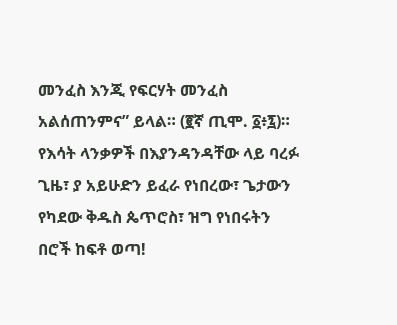መንፈስ እንጂ የፍርሃት መንፈስ አልሰጠንምና” ይላል። (፪ኛ ጢሞ. ፩፥፯)።
የእሳት ላንቃዎች በእያንዳንዳቸው ላይ ባረፉ ጊዜ፣ ያ አይሁድን ይፈራ የነበረው፣ ጌታውን የካደው ቅዱስ ጴጥሮስ፣ ዝግ የነበሩትን በሮች ከፍቶ ወጣ!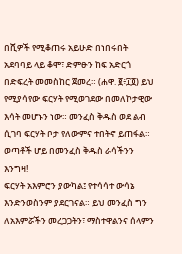በሺዎች የሚቆጠሩ አይሁድ በነበሩበት አደባባይ ላይ ቆሞ፣ ድምፁን ከፍ አድርጎ በድፍረት መመስከር ጀመረ። (ሐዋ. ፪፥፲፬) ይህ የሚያሳየው ፍርሃት የሚወገደው በመለኮታዊው እሳት መሆኑን ነው። መንፈስ ቅዱስ ወደ ልብ ሲገባ ፍርሃት ቦታ የለውምና ተበትኖ ይጠፋል።
ወጣቶች ሆይ በመንፈስ ቅዱስ ራሳችንን እንግዛ!
ፍርሃት አእምሮን ያውካል፤ የተሳሳተ ውሳኔ እንድንወስንም ያደርገናል። ይህ መንፈስ ግን ለአእምሯችን መረጋጋትን፣ ማስተዋልንና ሰላምን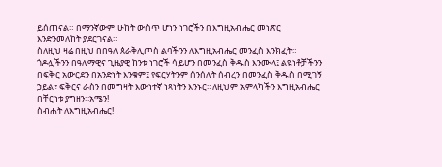ይሰጠናል። በማንኛውም ሁከት ውስጥ ሆነን ነገሮችን በእግዚአብሔር መነጽር እንድንመለከት ያደርገናል።
ስለዚህ ዛሬ በዚህ በበዓለ ጰራቅሊጦስ ልባችንን ለእግዚአብሔር መንፈስ እንክፈት። ጎዶሏችንን በዓለማዊና ጊዜያዊ ከንቱ ነገሮች ሳይሆን በመንፈስ ቅዱስ እንሙላ፤ ልዩነቶቻችንን በፍቅር አውርደን በአንድነት እንቁም፤ የፍርሃትንም ሰንሰለት ሰብረን በመንፈስ ቅዱስ በሚገኝ ኃይል፣ ፍቅርና ራስን በመግዛት እውነተኛ ነጻነትን እንኑር።ለዚህም አምላካችን እግዚአብሔር በቸርነቱ ያግዘን፡፡አሜን!
ስብሐት ለእግዚአብሔር!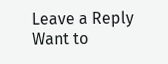Leave a Reply
Want to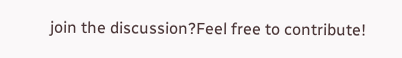join the discussion?Feel free to contribute!